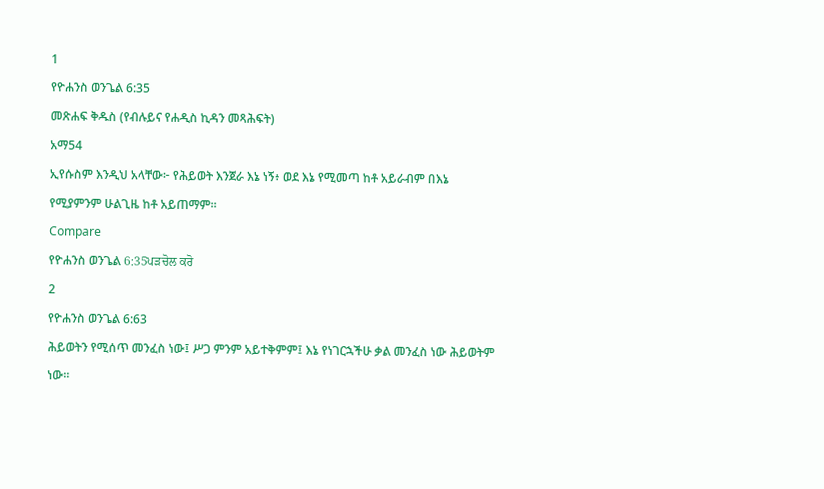1
የዮሐንስ ወንጌል 6:35
መጽሐፍ ቅዱስ (የብሉይና የሐዲስ ኪዳን መጻሕፍት)
አማ54
ኢየሱስም እንዲህ አላቸው፦ የሕይወት እንጀራ እኔ ነኝ፥ ወደ እኔ የሚመጣ ከቶ አይራብም በእኔ የሚያምንም ሁልጊዜ ከቶ አይጠማም።
Compare
የዮሐንስ ወንጌል 6:35ਪੜਚੋਲ ਕਰੋ
2
የዮሐንስ ወንጌል 6:63
ሕይወትን የሚሰጥ መንፈስ ነው፤ ሥጋ ምንም አይተቅምም፤ እኔ የነገርኋችሁ ቃል መንፈስ ነው ሕይወትም ነው።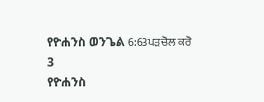የዮሐንስ ወንጌል 6:63ਪੜਚੋਲ ਕਰੋ
3
የዮሐንስ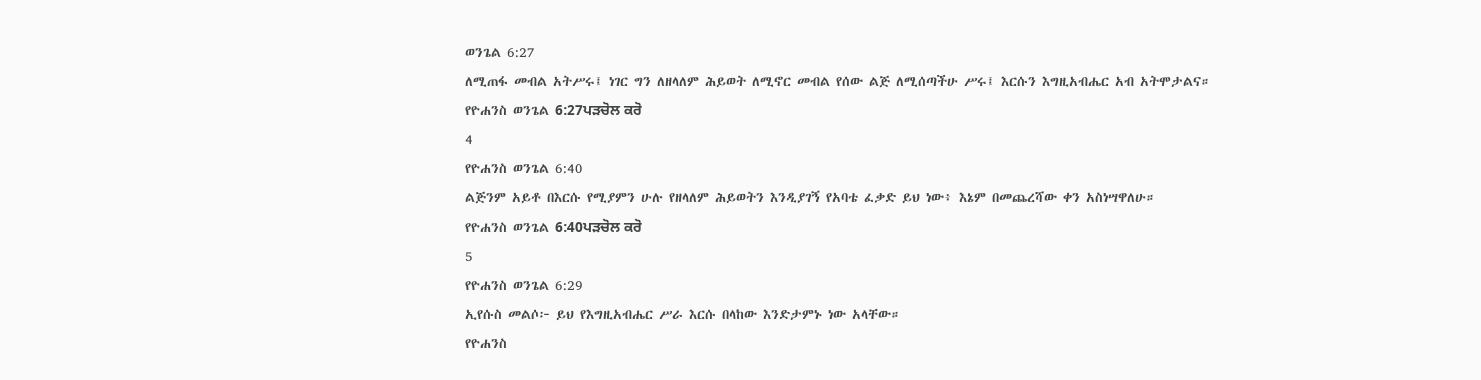ወንጌል 6:27
ለሚጠፋ መብል አትሥሩ፤ ነገር ግን ለዘላለም ሕይወት ለሚኖር መብል የሰው ልጅ ለሚሰጣችሁ ሥሩ፤ እርሱን እግዚአብሔር አብ አትሞታልና።
የዮሐንስ ወንጌል 6:27ਪੜਚੋਲ ਕਰੋ
4
የዮሐንስ ወንጌል 6:40
ልጅንም አይቶ በእርሱ የሚያምን ሁሉ የዘላለም ሕይወትን እንዲያገኝ የአባቴ ፈቃድ ይህ ነው፥ እኔም በመጨረሻው ቀን አስነሣዋለሁ።
የዮሐንስ ወንጌል 6:40ਪੜਚੋਲ ਕਰੋ
5
የዮሐንስ ወንጌል 6:29
ኢየሱስ መልሶ፦ ይህ የእግዚአብሔር ሥራ እርሱ በላከው እንድታምኑ ነው አላቸው።
የዮሐንስ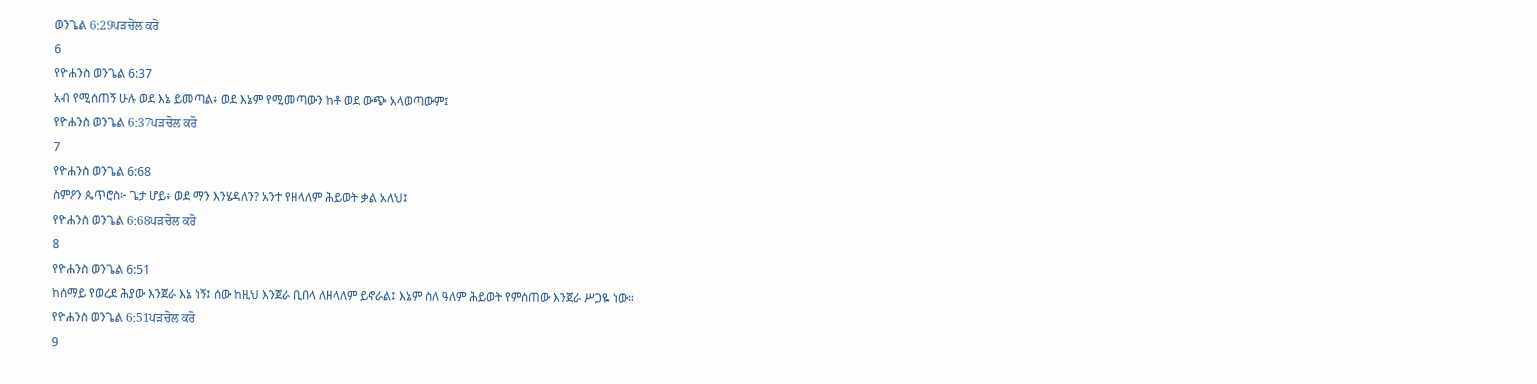ወንጌል 6:29ਪੜਚੋਲ ਕਰੋ
6
የዮሐንስ ወንጌል 6:37
አብ የሚሰጠኝ ሁሉ ወደ እኔ ይመጣል፥ ወደ እኔም የሚመጣውን ከቶ ወደ ውጭ አላወጣውም፤
የዮሐንስ ወንጌል 6:37ਪੜਚੋਲ ਕਰੋ
7
የዮሐንስ ወንጌል 6:68
ስምዖን ጴጥሮስ፦ ጌታ ሆይ፥ ወደ ማን እንሄዳለን? አንተ የዘላለም ሕይወት ቃል አለህ፤
የዮሐንስ ወንጌል 6:68ਪੜਚੋਲ ਕਰੋ
8
የዮሐንስ ወንጌል 6:51
ከሰማይ የወረደ ሕያው እንጀራ እኔ ነኝ፤ ሰው ከዚህ እንጀራ ቢበላ ለዘላለም ይኖራል፤ እኔም ስለ ዓለም ሕይወት የምሰጠው እንጀራ ሥጋዬ ነው።
የዮሐንስ ወንጌል 6:51ਪੜਚੋਲ ਕਰੋ
9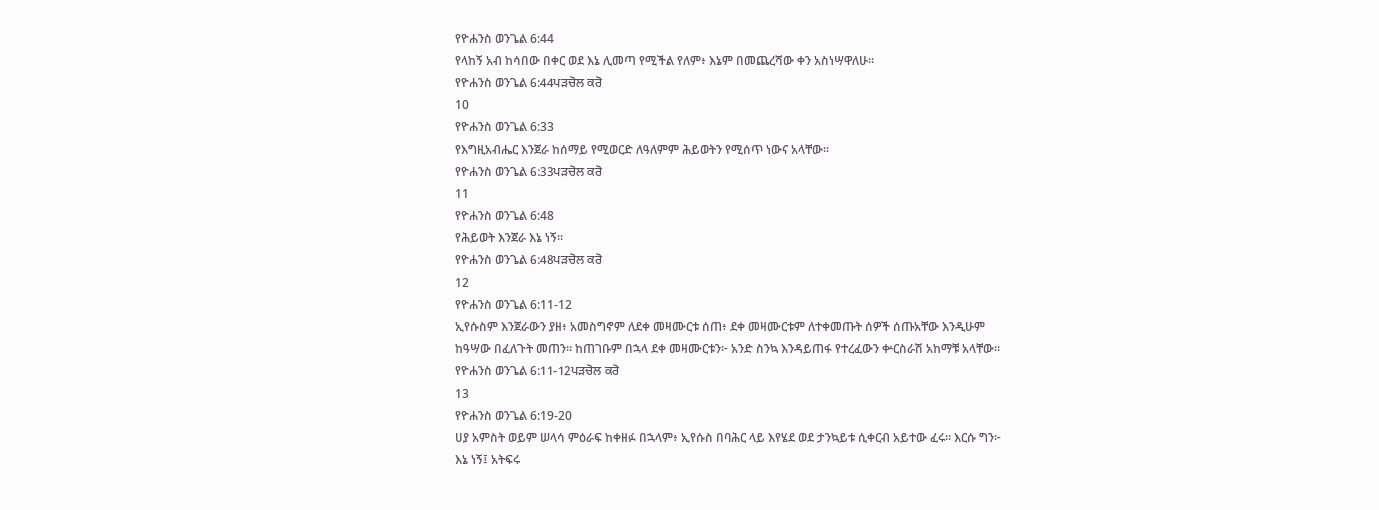የዮሐንስ ወንጌል 6:44
የላከኝ አብ ከሳበው በቀር ወደ እኔ ሊመጣ የሚችል የለም፥ እኔም በመጨረሻው ቀን አስነሣዋለሁ።
የዮሐንስ ወንጌል 6:44ਪੜਚੋਲ ਕਰੋ
10
የዮሐንስ ወንጌል 6:33
የእግዚአብሔር እንጀራ ከሰማይ የሚወርድ ለዓለምም ሕይወትን የሚሰጥ ነውና አላቸው።
የዮሐንስ ወንጌል 6:33ਪੜਚੋਲ ਕਰੋ
11
የዮሐንስ ወንጌል 6:48
የሕይወት እንጀራ እኔ ነኝ።
የዮሐንስ ወንጌል 6:48ਪੜਚੋਲ ਕਰੋ
12
የዮሐንስ ወንጌል 6:11-12
ኢየሱስም እንጀራውን ያዘ፥ አመስግኖም ለደቀ መዛሙርቱ ሰጠ፥ ደቀ መዛሙርቱም ለተቀመጡት ሰዎች ሰጡአቸው እንዲሁም ከዓሣው በፈለጉት መጠን። ከጠገቡም በኋላ ደቀ መዛሙርቱን፦ አንድ ስንኳ እንዳይጠፋ የተረፈውን ቍርስራሽ አከማቹ አላቸው።
የዮሐንስ ወንጌል 6:11-12ਪੜਚੋਲ ਕਰੋ
13
የዮሐንስ ወንጌል 6:19-20
ሀያ አምስት ወይም ሠላሳ ምዕራፍ ከቀዘፉ በኋላም፥ ኢየሱስ በባሕር ላይ እየሄደ ወደ ታንኳይቱ ሲቀርብ አይተው ፈሩ። እርሱ ግን፦ እኔ ነኝ፤ አትፍሩ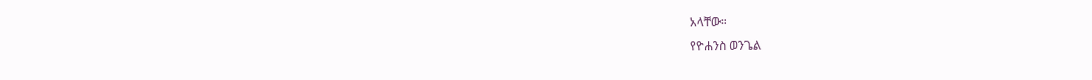አላቸው።
የዮሐንስ ወንጌል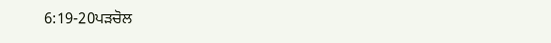6:19-20ਪੜਚੋਲ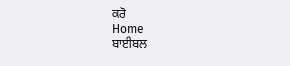ਕਰੋ
Home
ਬਾਈਬਲ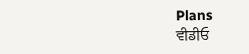Plans
ਵੀਡੀਓ